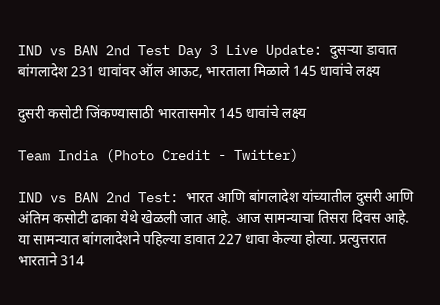IND vs BAN 2nd Test Day 3 Live Update: दुसऱ्या डावात बांगलादेश 231 धावांवर ऑल आऊट, भारताला मिळाले 145 धावांचे लक्ष्य

दुसरी कसोटी जिंकण्यासाठी भारतासमोर 145 धावांचे लक्ष्य

Team India (Photo Credit - Twitter)

IND vs BAN 2nd Test: भारत आणि बांगलादेश यांच्यातील दुसरी आणि अंतिम कसोटी ढाका येथे खेळली जात आहे. आज सामन्याचा तिसरा दिवस आहे. या सामन्यात बांगलादेशने पहिल्या डावात 227 धावा केल्या होत्या. प्रत्युत्तरात भारताने 314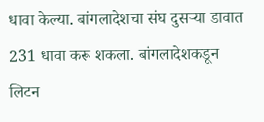धावा केल्या. बांगलादेशचा संघ दुसऱ्या डावात 231 धावा करू शकला. बांगलादेशकडून लिटन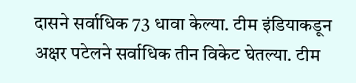दासने सर्वाधिक 73 धावा केल्या. टीम इंडियाकडून अक्षर पटेलने सर्वाधिक तीन विकेट घेतल्या. टीम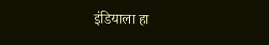इंडियाला हा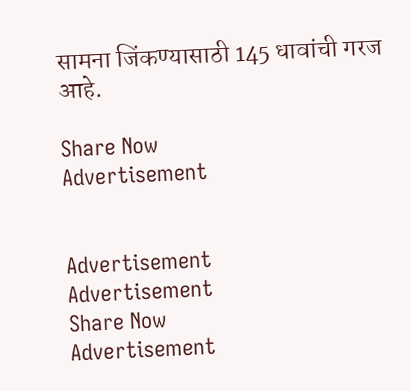सामना जिंकण्यासाठी 145 धावांची गरज आहे.

Share Now
Advertisement


Advertisement
Advertisement
Share Now
Advertisement